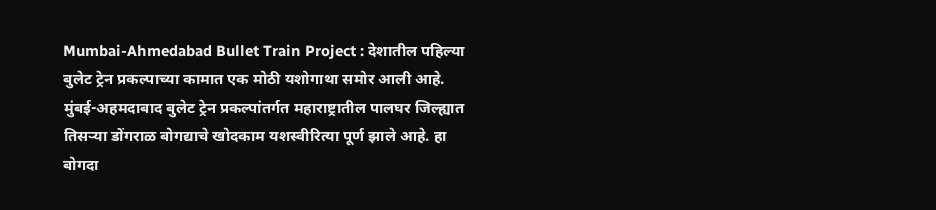Mumbai-Ahmedabad Bullet Train Project : देशातील पहिल्या बुलेट ट्रेन प्रकल्पाच्या कामात एक मोठी यशोगाथा समोर आली आहे. मुंबई-अहमदाबाद बुलेट ट्रेन प्रकल्पांतर्गत महाराष्ट्रातील पालघर जिल्ह्यात तिसऱ्या डोंगराळ बोगद्याचे खोदकाम यशस्वीरित्या पूर्ण झाले आहे. हा बोगदा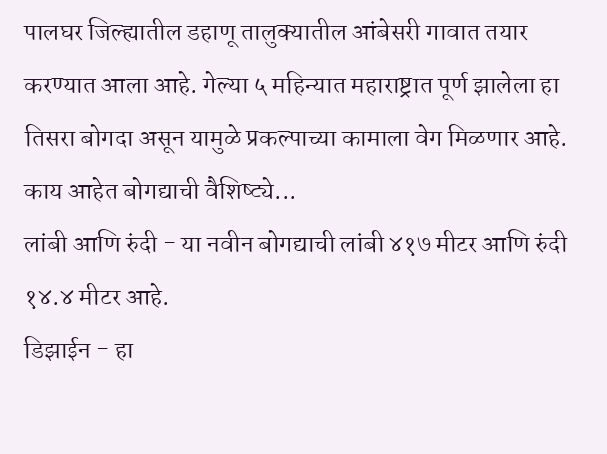पालघर जिल्ह्यातील डहाणू तालुक्यातील आंबेसरी गावात तयार करण्यात आला आहे. गेल्या ५ महिन्यात महाराष्ट्रात पूर्ण झालेला हा तिसरा बोगदा असून यामुळे प्रकल्पाच्या कामाला वेग मिळणार आहे.
काय आहेत बोगद्याची वैशिष्ट्ये...
लांबी आणि रुंदी - या नवीन बोगद्याची लांबी ४१७ मीटर आणि रुंदी १४.४ मीटर आहे.
डिझाईन - हा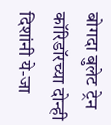बोगदा बुलेट ट्रेन कॉरिडॉरच्या दोन्ही दिशांनी ये-जा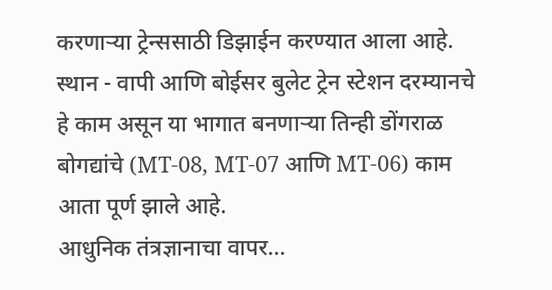करणाऱ्या ट्रेन्ससाठी डिझाईन करण्यात आला आहे.
स्थान - वापी आणि बोईसर बुलेट ट्रेन स्टेशन दरम्यानचे हे काम असून या भागात बनणाऱ्या तिन्ही डोंगराळ बोगद्यांचे (MT-08, MT-07 आणि MT-06) काम आता पूर्ण झाले आहे.
आधुनिक तंत्रज्ञानाचा वापर...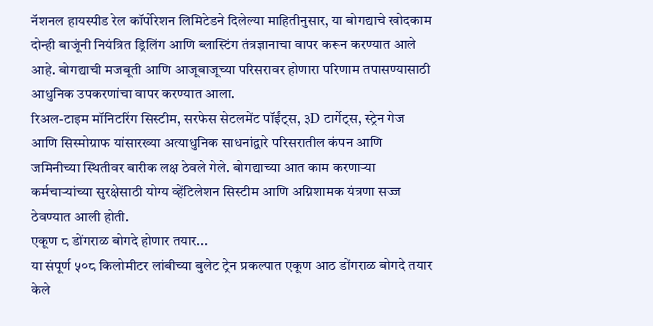नॅशनल हायस्पीड रेल कॉर्पोरेशन लिमिटेडने दिलेल्या माहितीनुसार, या बोगद्याचे खोदकाम दोन्ही बाजूंनी नियंत्रित ड्रिलिंग आणि ब्लास्टिंग तंत्रज्ञानाचा वापर करून करण्यात आले आहे. बोगद्याची मजबूती आणि आजूबाजूच्या परिसरावर होणारा परिणाम तपासण्यासाठी आधुनिक उपकरणांचा वापर करण्यात आला.
रिअल-टाइम मॉनिटरिंग सिस्टीम, सरफेस सेटलमेंट पॉईंट्स, ३D टार्गेट्स, स्ट्रेन गेज आणि सिस्मोग्राफ यांसारख्या अत्याधुनिक साधनांद्वारे परिसरातील कंपन आणि जमिनीच्या स्थितीवर बारीक लक्ष ठेवले गेले. बोगद्याच्या आत काम करणाऱ्या कर्मचाऱ्यांच्या सुरक्षेसाठी योग्य व्हेंटिलेशन सिस्टीम आणि अग्निशामक यंत्रणा सज्ज ठेवण्यात आली होती.
एकूण ८ डोंगराळ बोगदे होणार तयार...
या संपूर्ण ५०८ किलोमीटर लांबीच्या बुलेट ट्रेन प्रकल्पात एकूण आठ डोंगराळ बोगदे तयार केले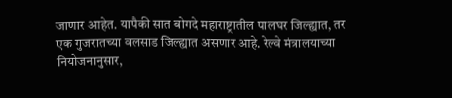जाणार आहेत. यापैकी सात बोगदे महाराष्ट्रातील पालघर जिल्ह्यात, तर एक गुजरातच्या वलसाड जिल्ह्यात असणार आहे. रेल्वे मंत्रालयाच्या नियोजनानुसार,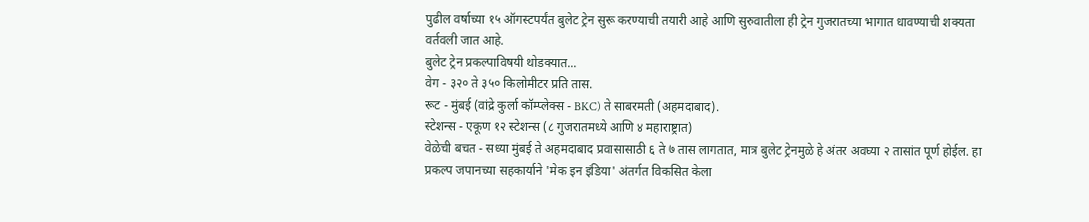पुढील वर्षाच्या १५ ऑगस्टपर्यंत बुलेट ट्रेन सुरू करण्याची तयारी आहे आणि सुरुवातीला ही ट्रेन गुजरातच्या भागात धावण्याची शक्यता वर्तवली जात आहे.
बुलेट ट्रेन प्रकल्पाविषयी थोडक्यात...
वेग - ३२० ते ३५० किलोमीटर प्रति तास.
रूट - मुंबई (वांद्रे कुर्ला कॉम्प्लेक्स - BKC) ते साबरमती (अहमदाबाद).
स्टेशन्स - एकूण १२ स्टेशन्स (८ गुजरातमध्ये आणि ४ महाराष्ट्रात)
वेळेची बचत - सध्या मुंबई ते अहमदाबाद प्रवासासाठी ६ ते ७ तास लागतात, मात्र बुलेट ट्रेनमुळे हे अंतर अवघ्या २ तासांत पूर्ण होईल. हा प्रकल्प जपानच्या सहकार्याने 'मेक इन इंडिया' अंतर्गत विकसित केला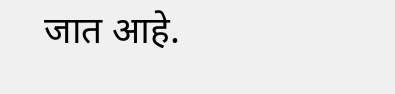जात आहे.